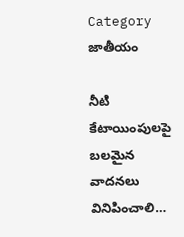Category జాతీయం

నీటి కేటాయింపులపై బ‌ల‌మైన వాద‌న‌లు వినిపించాలి…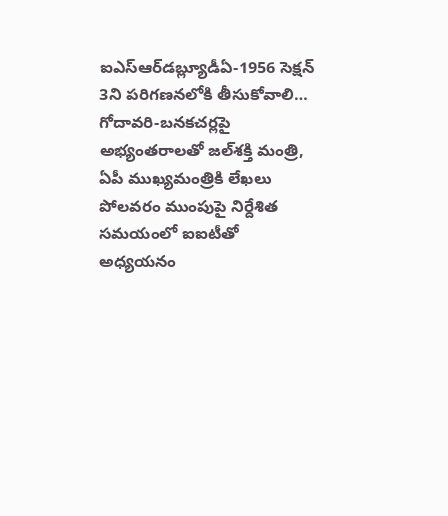ఐఎస్ఆర్‌డ‌బ్ల్యూడీఏ-1956 సెక్ష‌న్ 3ని ప‌రిగ‌ణ‌న‌లోకి తీసుకోవాలి…  గోదావ‌రి-బ‌న‌క‌చ‌ర్ల‌పై అభ్యంత‌రాల‌తో జ‌ల్‌శ‌క్తి మంత్రి, ఏపీ ముఖ్యమంత్రికి లేఖ‌లు  పోల‌వ‌రం ముంపుపై నిర్దేశిత స‌మ‌యంలో ఐఐటీతో అధ్య‌య‌నం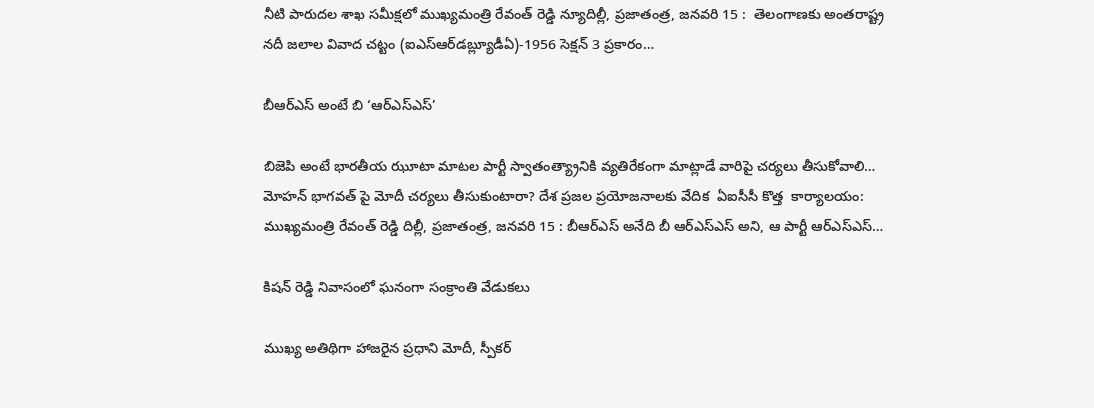నీటి పారుద‌ల శాఖ స‌మీక్ష‌లో ముఖ్య‌మంత్రి రేవంత్ రెడ్డి న్యూదిల్లీ, ప్ర‌జాతంత్ర‌, జ‌న‌వ‌రి 15 :  తెలంగాణ‌కు అంత‌రాష్ట్ర న‌దీ జ‌లాల వివాద చ‌ట్టం (ఐఎస్ఆర్‌డ‌బ్ల్యూడీఏ)-1956 సెక్ష‌న్ 3 ప్ర‌కారం…

బీఆర్ఎస్‌ అంటే బి ‘ఆర్ఎస్ఎస్’

బిజెపి అంటే భారతీయ ఝూటా మాటల పార్టీ స్వాతంత్య్రానికి వ్య‌తిరేకంగా మాట్లాడే వారిపై చ‌ర్య‌లు తీసుకోవాలి… మోహ‌న్ భాగ‌వ‌త్ పై మోదీ చ‌ర్య‌లు తీసుకుంటారా? దేశ ప్ర‌జ‌ల ప్ర‌యోజ‌నాల‌కు వేదిక  ఏఐసీసీ కొత్త  కార్యాల‌యం: ముఖ్య‌మంత్రి రేవంత్ రెడ్డి దిల్లీ, ప్ర‌జాతంత్ర, జ‌న‌వ‌రి 15 : బీఆర్ఎస్ అనేది బీ ఆర్ఎస్ఎస్ అని, ఆ పార్టీ ఆర్ఎస్ఎస్…

కిషన్‌ ‌రెడ్డి నివాసంలో ఘనంగా సంక్రాంతి వేడుకలు

ముఖ్య అతిథిగా హాజరైన ప్రధాని మోదీ, స్పీకర్‌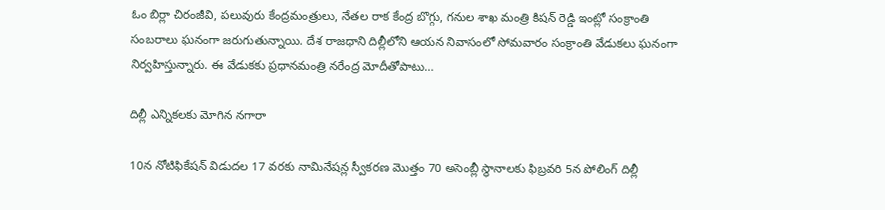ఓం ‌బిర్లా చిరంజీవి, పలువురు కేంద్రమంత్రులు, నేతల రాక కేంద్ర బొగ్గు, గనుల శాఖ మంత్రి కిషన్‌ ‌రెడ్డి ఇంట్లో సంక్రాంతి సంబరాలు ఘ‌నంగా జ‌రుగుతున్నాయి. దేశ రాజధాని దిల్లీలోని ఆయన నివాసంలో సోమవారం సంక్రాంతి వేడుకలు ఘనంగా నిర్వహిస్తున్నారు. ఈ వేడుకకు ప్రధానమంత్రి నరేంద్ర మోదీతోపాటు…

దిల్లీ ఎన్నికలకు మోగిన నగారా

10న నోటిఫికేషన్‌ ‌విడుదల 17 వరకు నామినేషన్ల స్వీకరణ మొత్తం 70 అసెంబ్లీ స్థానాలకు ఫిబ్రవరి 5న పోలింగ్‌ ‌దిల్లీ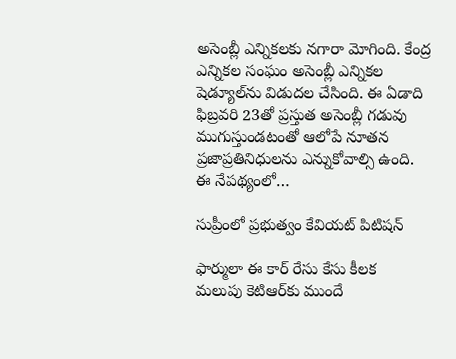అసెంబ్లీ ఎన్నికలకు నగారా మోగింది. కేంద్ర ఎన్నికల సంఘం అసెంబ్లీ ఎన్నికల షెడ్యూల్‌ను విడుదల చేసింది. ఈ ఏడాది ఫిబ్రవరి 23తో ప్రస్తుత అసెంబ్లీ గడువు ముగుస్తుండటంతో ఆలోపే నూతన ప్రజాప్రతినిధులను ఎన్నుకోవాల్సి ఉంది. ఈ నేపథ్యంలో…

సుప్రీంలో ప్రభుత్వం కేవియట్‌ ‌పిటిషన్‌

ఫార్ములా ఈ కార్‌ ‌రేసు కేసు కీలక మలుపు ‌కెటిఆర్‌కు ముందే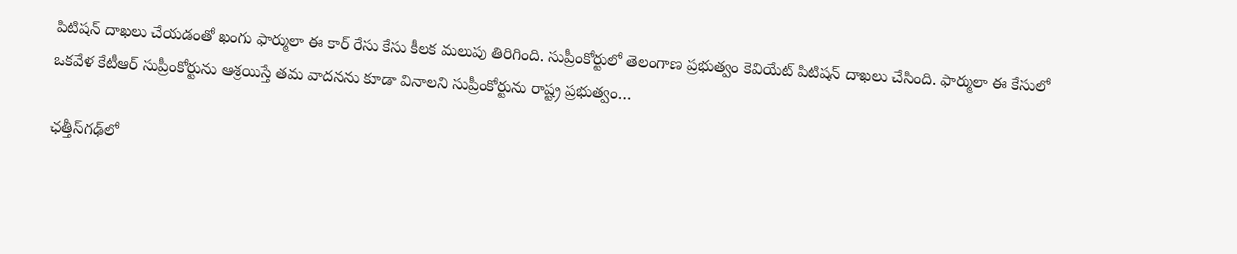పిటిషన్‌ ‌దాఖలు చేయడంతో ఖంగు ‌ఫార్ములా ఈ కార్‌ ‌రేసు కేసు కీలక మలుపు తిరిగింది. సుప్రీంకోర్టులో తెలంగాణ ప్రభుత్వం కెవియేట్‌ ‌పిటిషన్‌ ‌దాఖలు చేసింది. ఫార్ములా ఈ కేసులో ఒకవేళ కేటీఆర్‌ ‌సుప్రీంకోర్టును ఆశ్రయిస్తే తమ వాదనను కూడా వినాలని సుప్రీంకోర్టును రాష్ట్ర ప్రభుత్వం…

ఛత్తీస్‌గ‌ఢ్‌లో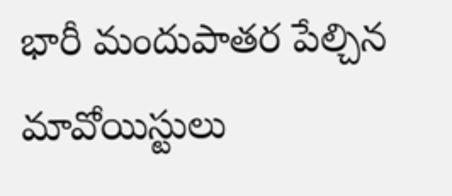భారీ మందుపాతర పేల్చిన మావోయిస్టులు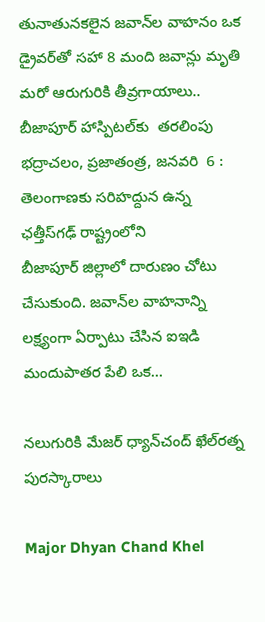తునాతునక‌లైన‌ జవాన్‌ల వాహనం ఒక డ్రైవర్‌తో సహా 8 మంది జవాన్లు మృతి మరో ఆరుగురికి తీవ్రగాయాలు.. బీజాపూర్‌ హాస్పిటల్‌కు  తరలింపు భద్రాచలం, ప్రజాతంత్ర, జనవరి  6 : తెలంగాణకు సరిహద్దున ఉన్న ఛత్తీస్‌గ‌ఢ్‌ ‌రాష్ట్రంలోని బీజాపూర్‌ ‌జిల్లాలో దారుణం చోటు చేసుకుంది. జవాన్‌ల వాహనాన్ని లక్ష్యంగా ఏర్పాటు చేసిన ఐఇడి మందుపాతర పేలి ఒక…

నలుగురికి మేజర్‌ ‌ధ్యాన్‌చంద్‌ ‌ఖేల్‌రత్న పురస్కారాలు

Major Dhyan Chand Khel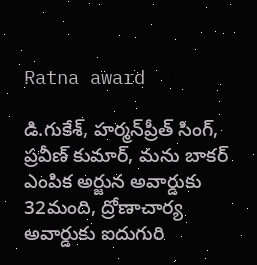Ratna award

డి.గుకేశ్‌, హర్మన్‌‌ప్రీత్‌ ‌సింగ్‌, ప్రవీణ్‌ ‌కుమార్‌, మను బాకర్‌ ఎంపిక అర్జున అవార్డుకు 32మంది, ద్రోణాచార్య అవార్డుకు ఐదుగురి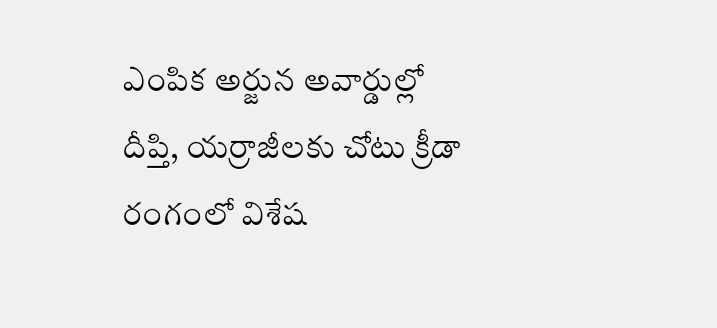ఎంపిక అర్జున అవార్డుల్లో  దీప్తి, యర్రాజీలకు చోటు ‌క్రీడా రంగంలో విశేష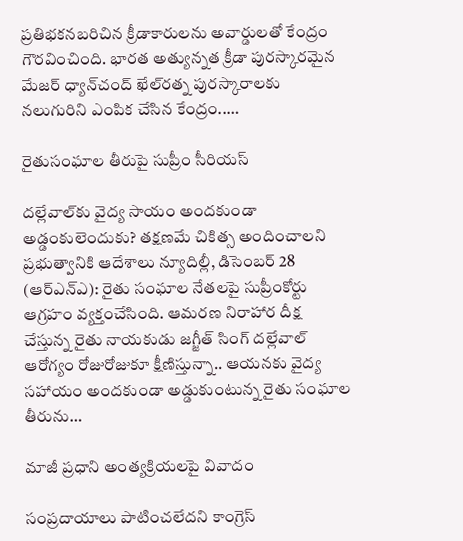ప్రతిభకనబరిచిన క్రీడాకారులను అవార్డులతో కేంద్రం గౌరవించింది. భారత అత్యున్నత క్రీడా పురస్కారమైన మేజర్‌ ‌ధ్యాన్‌చంద్‌ ‌ఖేల్‌రత్న పురస్కారాలకు నలుగురిని ఎంపిక చేసిన కేంద్రం..…

రైతుసంఘాల తీరుపై సుప్రీం సీరియ‌స్‌

దల్లేవాల్‌కు వైద్య సాయం అందకుండా అడ్డంకులెందుకు? త‌క్ష‌ణమే చికిత్స అందించాల‌ని ప్ర‌భుత్వానికి ఆదేశాలు న్యూదిల్లీ, డిసెంబర్ 28 (ఆర్ఎన్ఎ): రైతు సంఘాల నేతలపై సుప్రీంకోర్టు  ఆగ్రహం వ్యక్తంచేసింది. ఆమరణ నిరాహార దీక్ష చేస్తున్న రైతు నాయకుడు జగ్జీత్‌ సింగ్‌ దల్లేవాల్‌ ఆరోగ్యం రోజురోజుకూ క్షీణిస్తున్నా.. ఆయనకు వైద్య సహాయం అందకుండా అడ్డుకుంటున్న రైతు సంఘాల తీరును…

మాజీ ప్ర‌ధాని అంత్యక్రియలపై వివాదం

సంప్రదాయాలు పాటించలేదని కాంగ్రెస్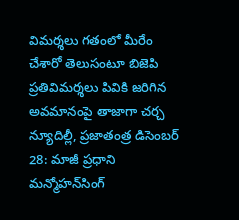విమర్శలు గతంలో మీరేం చేశారో తెలుసంటూ బిజెపి ప్ర‌తివిమ‌ర్శ‌లు పివికి జరిగిన అవమానంపై తాజాగా చర్చ న్యూదిల్లీ, ప్ర‌జాతంత్ర‌ డిసెంబర్ 28: మాజీ ప్రధాని మన్మోహన్‌సింగ్‌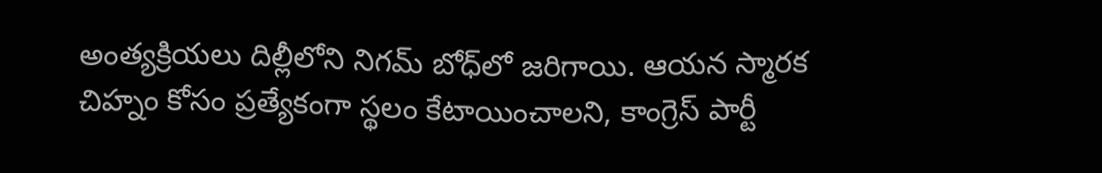అంత్యక్రియలు దిల్లీలోని నిగమ్ బోధ్‌లో జరిగాయి. ఆయన స్మారక చిహ్నం కోసం ప్రత్యేకంగా స్థలం కేటాయించాలని, కాంగ్రెస్‌ పార్టీ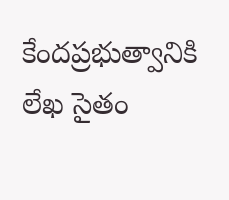కేందప్రభుత్వానికి లేఖ సైతం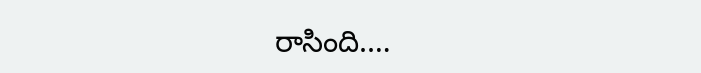రాసింది.…